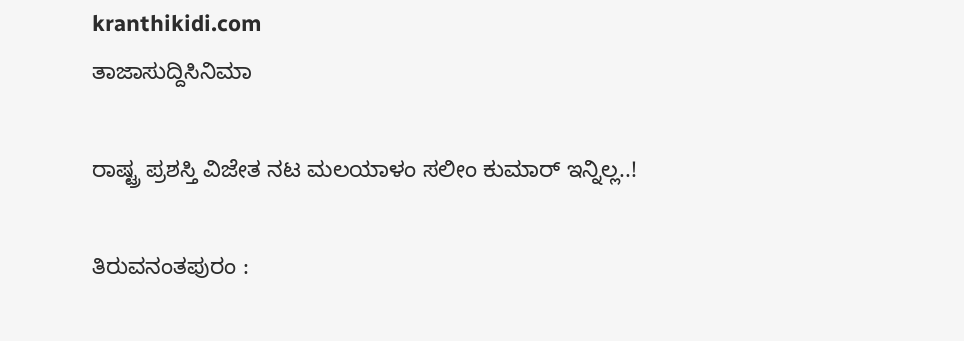kranthikidi.com
ತಾಜಾಸುದ್ದಿಸಿನಿಮಾ

ರಾಷ್ಟ್ರ ಪ್ರಶಸ್ತಿ ವಿಜೇತ ನಟ ಮಲಯಾಳಂ ಸಲೀಂ ಕುಮಾರ್ ಇನ್ನಿಲ್ಲ..!

ತಿರುವನಂತಪುರಂ :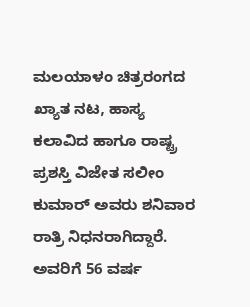ಮಲಯಾಳಂ ಚಿತ್ರರಂಗದ ಖ್ಯಾತ ನಟ, ಹಾಸ್ಯ ಕಲಾವಿದ ಹಾಗೂ ರಾಷ್ಟ್ರ ಪ್ರಶಸ್ತಿ ವಿಜೇತ ಸಲೀಂ ಕುಮಾರ್ ಅವರು ಶನಿವಾರ ರಾತ್ರಿ ನಿಧನರಾಗಿದ್ದಾರೆ. ಅವರಿಗೆ 56 ವರ್ಷ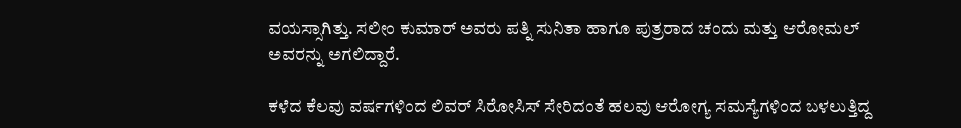ವಯಸ್ಸಾಗಿತ್ತು. ಸಲೀಂ ಕುಮಾರ್ ಅವರು ಪತ್ನಿ ಸುನಿತಾ ಹಾಗೂ ಪುತ್ರರಾದ ಚಂದು ಮತ್ತು ಆರೋಮಲ್ ಅವರನ್ನು ಅಗಲಿದ್ದಾರೆ.

ಕಳೆದ ಕೆಲವು ವರ್ಷಗಳಿಂದ ಲಿವರ್ ಸಿರೋಸಿಸ್ ಸೇರಿದಂತೆ ಹಲವು ಆರೋಗ್ಯ ಸಮಸ್ಯೆಗಳಿಂದ ಬಳಲುತ್ತಿದ್ದ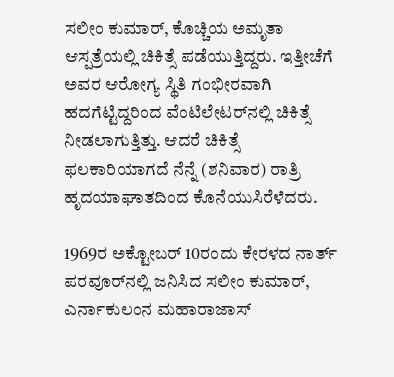ಸಲೀಂ ಕುಮಾರ್, ಕೊಚ್ಚಿಯ ಅಮೃತಾ ಆಸ್ಪತ್ರೆಯಲ್ಲಿ ಚಿಕಿತ್ಸೆ ಪಡೆಯುತ್ತಿದ್ದರು. ಇತ್ತೀಚೆಗೆ ಅವರ ಆರೋಗ್ಯ ಸ್ಥಿತಿ ಗಂಭೀರವಾಗಿ ಹದಗೆಟ್ಟಿದ್ದರಿಂದ ವೆಂಟಿಲೇಟರ್‌ನಲ್ಲಿ ಚಿಕಿತ್ಸೆ ನೀಡಲಾಗುತ್ತಿತ್ತು. ಆದರೆ ಚಿಕಿತ್ಸೆ ಫಲಕಾರಿಯಾಗದೆ ನೆನ್ನೆ (ಶನಿವಾರ) ರಾತ್ರಿ ಹೃದಯಾಘಾತದಿಂದ ಕೊನೆಯುಸಿರೆಳೆದರು.

1969ರ ಅಕ್ಟೋಬರ್ 10ರಂದು ಕೇರಳದ ನಾರ್ತ್ ಪರವೂರ್‌ನಲ್ಲಿ ಜನಿಸಿದ ಸಲೀಂ ಕುಮಾರ್, ಎರ್ನಾಕುಲಂನ ಮಹಾರಾಜಾಸ್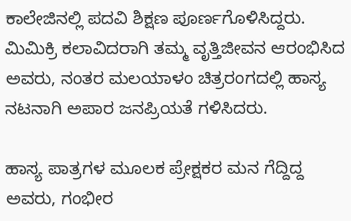ಕಾಲೇಜಿನಲ್ಲಿ ಪದವಿ ಶಿಕ್ಷಣ ಪೂರ್ಣಗೊಳಿಸಿದ್ದರು. ಮಿಮಿಕ್ರಿ ಕಲಾವಿದರಾಗಿ ತಮ್ಮ ವೃತ್ತಿಜೀವನ ಆರಂಭಿಸಿದ ಅವರು, ನಂತರ ಮಲಯಾಳಂ ಚಿತ್ರರಂಗದಲ್ಲಿ ಹಾಸ್ಯ ನಟನಾಗಿ ಅಪಾರ ಜನಪ್ರಿಯತೆ ಗಳಿಸಿದರು.

ಹಾಸ್ಯ ಪಾತ್ರಗಳ ಮೂಲಕ ಪ್ರೇಕ್ಷಕರ ಮನ ಗೆದ್ದಿದ್ದ ಅವರು, ಗಂಭೀರ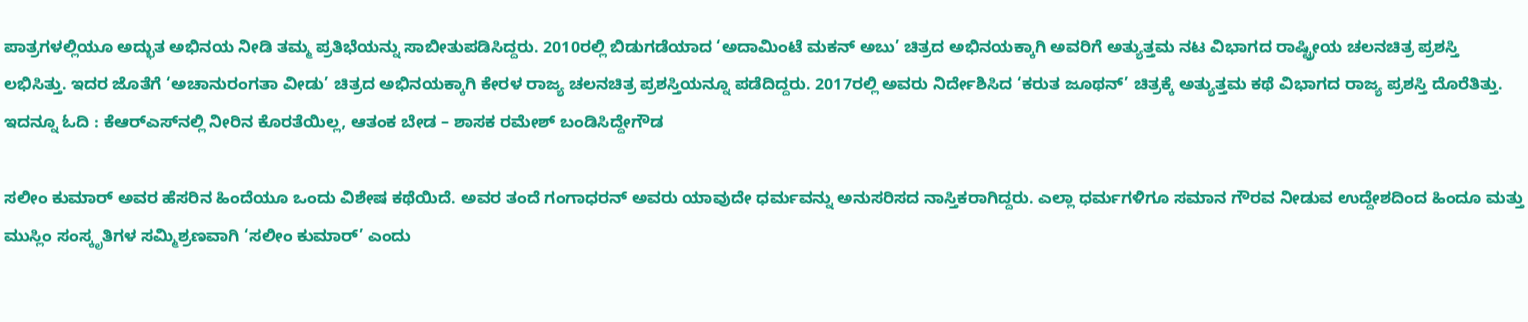ಪಾತ್ರಗಳಲ್ಲಿಯೂ ಅದ್ಭುತ ಅಭಿನಯ ನೀಡಿ ತಮ್ಮ ಪ್ರತಿಭೆಯನ್ನು ಸಾಬೀತುಪಡಿಸಿದ್ದರು. 2010ರಲ್ಲಿ ಬಿಡುಗಡೆಯಾದ ‘ಅದಾಮಿಂಟೆ ಮಕನ್ ಅಬು’ ಚಿತ್ರದ ಅಭಿನಯಕ್ಕಾಗಿ ಅವರಿಗೆ ಅತ್ಯುತ್ತಮ ನಟ ವಿಭಾಗದ ರಾಷ್ಟ್ರೀಯ ಚಲನಚಿತ್ರ ಪ್ರಶಸ್ತಿ ಲಭಿಸಿತ್ತು. ಇದರ ಜೊತೆಗೆ ‘ಅಚಾನುರಂಗತಾ ವೀಡು’ ಚಿತ್ರದ ಅಭಿನಯಕ್ಕಾಗಿ ಕೇರಳ ರಾಜ್ಯ ಚಲನಚಿತ್ರ ಪ್ರಶಸ್ತಿಯನ್ನೂ ಪಡೆದಿದ್ದರು. 2017ರಲ್ಲಿ ಅವರು ನಿರ್ದೇಶಿಸಿದ ‘ಕರುತ ಜೂಥನ್’ ಚಿತ್ರಕ್ಕೆ ಅತ್ಯುತ್ತಮ ಕಥೆ ವಿಭಾಗದ ರಾಜ್ಯ ಪ್ರಶಸ್ತಿ ದೊರೆತಿತ್ತು. ಇದನ್ನೂ ಓದಿ : ಕೆಆರ್‌ಎಸ್‌ನಲ್ಲಿ ನೀರಿನ ಕೊರತೆಯಿಲ್ಲ, ಆತಂಕ ಬೇಡ – ಶಾಸಕ ರಮೇಶ್ ಬಂಡಿಸಿದ್ದೇಗೌಡ

ಸಲೀಂ ಕುಮಾರ್ ಅವರ ಹೆಸರಿನ ಹಿಂದೆಯೂ ಒಂದು ವಿಶೇಷ ಕಥೆಯಿದೆ. ಅವರ ತಂದೆ ಗಂಗಾಧರನ್ ಅವರು ಯಾವುದೇ ಧರ್ಮವನ್ನು ಅನುಸರಿಸದ ನಾಸ್ತಿಕರಾಗಿದ್ದರು. ಎಲ್ಲಾ ಧರ್ಮಗಳಿಗೂ ಸಮಾನ ಗೌರವ ನೀಡುವ ಉದ್ದೇಶದಿಂದ ಹಿಂದೂ ಮತ್ತು ಮುಸ್ಲಿಂ ಸಂಸ್ಕೃತಿಗಳ ಸಮ್ಮಿಶ್ರಣವಾಗಿ ‘ಸಲೀಂ ಕುಮಾರ್’ ಎಂದು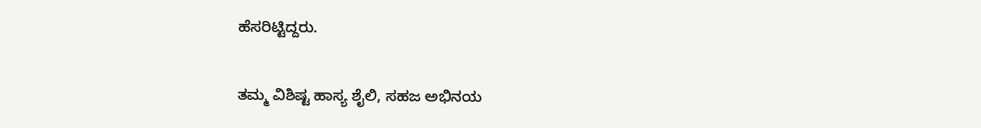ಹೆಸರಿಟ್ಟಿದ್ದರು.

ತಮ್ಮ ವಿಶಿಷ್ಟ ಹಾಸ್ಯ ಶೈಲಿ, ಸಹಜ ಅಭಿನಯ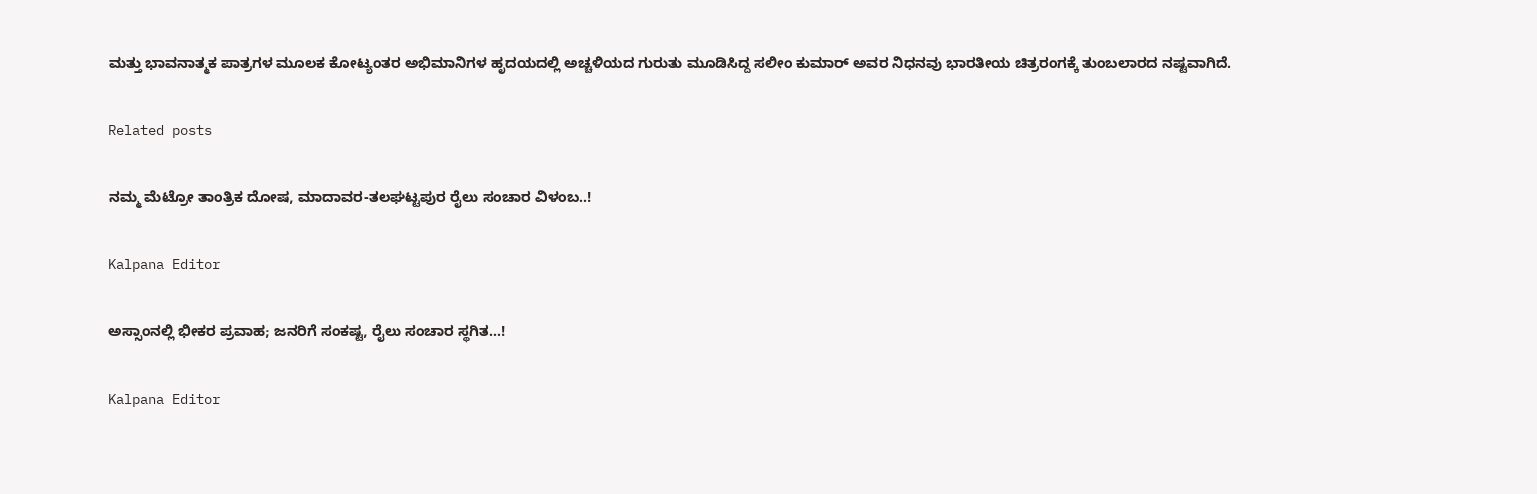ಮತ್ತು ಭಾವನಾತ್ಮಕ ಪಾತ್ರಗಳ ಮೂಲಕ ಕೋಟ್ಯಂತರ ಅಭಿಮಾನಿಗಳ ಹೃದಯದಲ್ಲಿ ಅಚ್ಚಳಿಯದ ಗುರುತು ಮೂಡಿಸಿದ್ದ ಸಲೀಂ ಕುಮಾರ್ ಅವರ ನಿಧನವು ಭಾರತೀಯ ಚಿತ್ರರಂಗಕ್ಕೆ ತುಂಬಲಾರದ ನಷ್ಟವಾಗಿದೆ.

Related posts

ನಮ್ಮ ಮೆಟ್ರೋ ತಾಂತ್ರಿಕ ದೋಷ, ಮಾದಾವರ-ತಲಘಟ್ಟಪುರ ರೈಲು ಸಂಚಾರ ವಿಳಂಬ..!

Kalpana Editor

ಅಸ್ಸಾಂನಲ್ಲಿ ಭೀಕರ ಪ್ರವಾಹ; ಜನರಿಗೆ ಸಂಕಷ್ಟ, ರೈಲು ಸಂಚಾರ ಸ್ಥಗಿತ…!

Kalpana Editor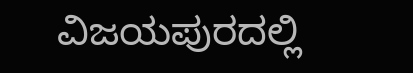ವಿಜಯಪುರದಲ್ಲಿ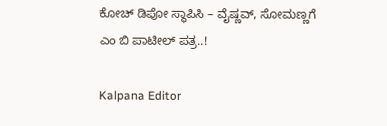ಕೋಚ್ ಡಿಪೋ ಸ್ಥಾಪಿಸಿ – ವೈಷ್ಣವ್, ಸೋಮಣ್ಣಗೆ ಎಂ ಬಿ ಪಾಟೀಲ್ ಪತ್ರ..!

Kalpana Editor